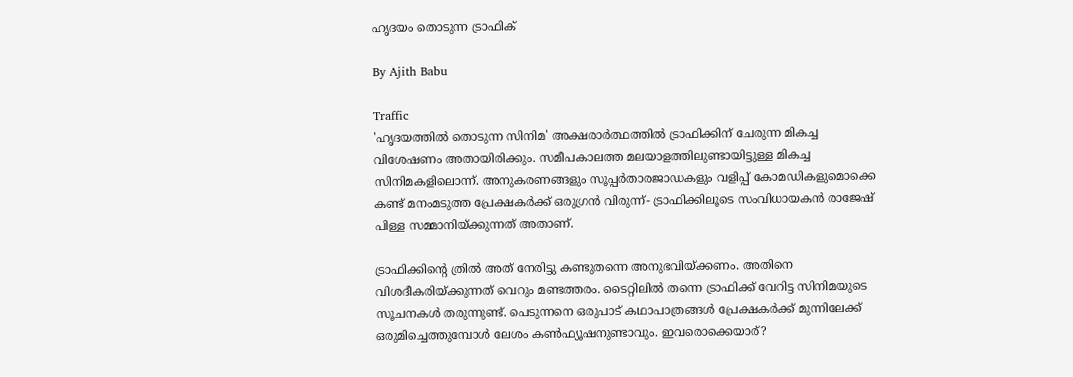ഹൃദയം തൊടുന്ന ട്രാഫിക്

By Ajith Babu

Traffic
'ഹൃദയത്തില്‍ തൊടുന്ന സിനിമ' അക്ഷരാര്‍ത്ഥത്തില്‍ ട്രാഫിക്കിന് ചേരുന്ന മികച്ച വിശേഷണം അതായിരിക്കും. സമീപകാലത്ത മലയാളത്തിലുണ്ടായിട്ടുള്ള മികച്ച സിനിമകളിലൊന്ന്. അനുകരണങ്ങളും സൂപ്പര്‍താരജാഡകളും വളിപ്പ് കോമഡികളുമൊക്കെ കണ്ട് മനംമടുത്ത പ്രേക്ഷകര്‍ക്ക് ഒരുഗ്രന്‍ വിരുന്ന്- ട്രാഫിക്കിലൂടെ സംവിധായകന്‍ രാജേഷ് പിള്ള സമ്മാനിയ്ക്കുന്നത് അതാണ്.

ട്രാഫിക്കിന്റെ ത്രില്‍ അത് നേരിട്ടു കണ്ടുതന്നെ അനുഭവിയ്ക്കണം. അതിനെ വിശദീകരിയ്ക്കുന്നത് വെറും മണ്ടത്തരം. ടൈറ്റിലില്‍ തന്നെ ട്രാഫിക്ക് വേറിട്ട സിനിമയുടെ സൂചനകള്‍ തരുന്നുണ്ട്. പെടുന്നനെ ഒരുപാട് കഥാപാത്രങ്ങള്‍ പ്രേക്ഷകര്‍ക്ക് മുന്നിലേക്ക് ഒരുമിച്ചെത്തുമ്പോള്‍ ലേശം കണ്‍ഫ്യൂഷനുണ്ടാവും. ഇവരൊക്കെയാര്?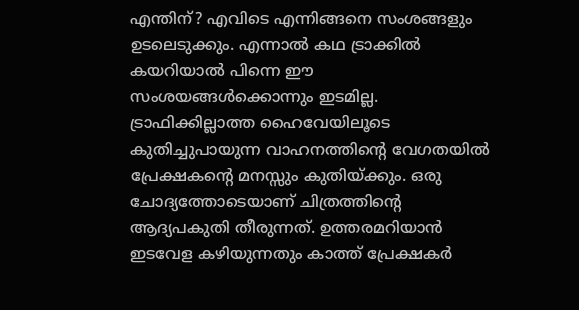എന്തിന്? എവിടെ എന്നിങ്ങനെ സംശങ്ങളും ഉടലെടുക്കും. എന്നാല്‍ കഥ ട്രാക്കില്‍ കയറിയാല്‍ പിന്നെ ഈ സംശയങ്ങള്‍ക്കൊന്നും ഇടമില്ല. ട്രാഫിക്കില്ലാത്ത ഹൈവേയിലൂടെ കുതിച്ചുപായുന്ന വാഹനത്തിന്റെ വേഗതയില്‍ പ്രേക്ഷകന്റെ മനസ്സും കുതിയ്ക്കും. ഒരു ചോദ്യത്തോടെയാണ് ചിത്രത്തിന്റെ ആദ്യപകുതി തീരുന്നത്. ഉത്തരമറിയാന്‍ ഇടവേള കഴിയുന്നതും കാത്ത് പ്രേക്ഷകര്‍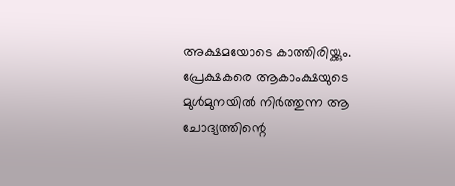അക്ഷമയോടെ കാത്തിരിയ്ക്കും. പ്രേക്ഷകരെ ആകാംക്ഷയുടെ മുള്‍മുനയില്‍ നിര്‍ത്തുന്ന ആ ചോദ്യത്തിന്റെ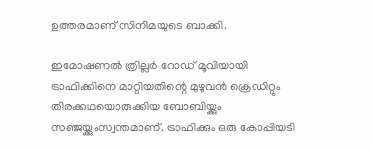ഉത്തരമാണ്‌ സിനിമയുടെ ബാക്കി.

ഇമോഷണല്‍ ത്രില്ലര്‍ റോഡ് മൂവിയായി ട്രാഫിക്കിനെ മാറ്റിയതിന്റെ മുഴുവന്‍ ക്രെഡിറ്റും തിരക്കഥയൊരുക്കിയ ബോബിയ്ക്കും സഞ്ജയ്ക്കുംസ്വന്തമാണ്. ട്രാഫിക്കും ഒരു കോപ്പിയടി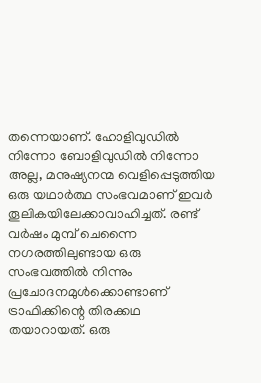തന്നെയാണ്. ഹോളിവുഡില്‍ നിന്നോ ബോളിവുഡില്‍ നിന്നോ അല്ല, മനുഷ്യനന്മ വെളിപ്പെടുത്തിയ ഒരു യഥാര്‍ത്ഥ സംഭവമാണ് ഇവര്‍ തൂലികയിലേക്കാവാഹിച്ചത്. രണ്ട് വര്‍ഷം മുമ്പ് ചെന്നൈ നഗരത്തിലുണ്ടായ ഒരു സംഭവത്തില്‍ നിന്നും പ്രചോദനമുള്‍ക്കൊണ്ടാണ് ട്രാഫിക്കിന്റെ തിരക്കഥ തയാറായത്. ഒരു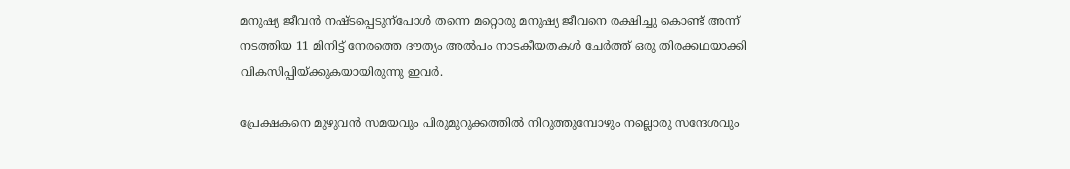മനുഷ്യ ജീവന്‍ നഷ്ടപ്പെടുന്പോള്‍ തന്നെ മറ്റൊരു മനുഷ്യ ജീവനെ രക്ഷിച്ചു കൊണ്ട് അന്ന് നടത്തിയ 11 മിനിട്ട് നേരത്തെ ദൗത്യം അല്‍പം നാടകീയതകള്‍ ചേര്‍ത്ത് ഒരു തിരക്കഥയാക്കി വികസിപ്പിയ്ക്കുകയായിരുന്നു ഇവര്‍.

പ്രേക്ഷകനെ മുഴുവന്‍ സമയവും പിരുമുറുക്കത്തില്‍ നിറുത്തുമ്പോഴും നല്ലൊരു സന്ദേശവും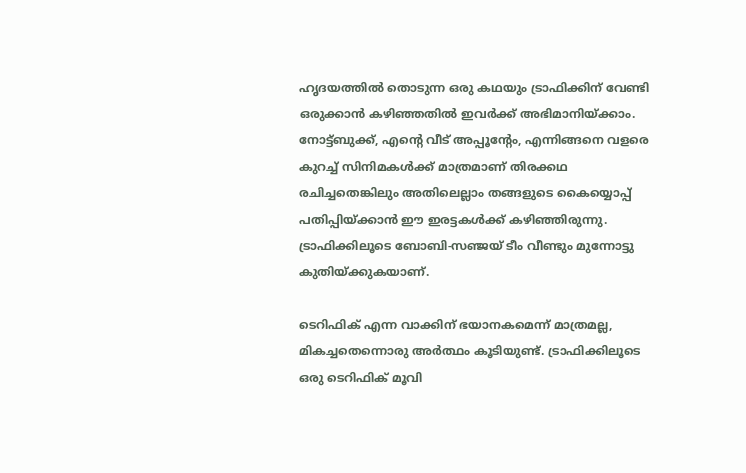ഹൃദയത്തില്‍ തൊടുന്ന ഒരു കഥയും ട്രാഫിക്കിന് വേണ്ടി ഒരുക്കാന്‍ കഴിഞ്ഞതില്‍ ഇവര്‍ക്ക് അഭിമാനിയ്ക്കാം. നോട്ട്ബുക്ക്, എന്റെ വീട് അപ്പൂന്റേം, എന്നിങ്ങനെ വളരെ കുറച്ച് സിനിമകള്‍ക്ക് മാത്രമാണ് തിരക്കഥ രചിച്ചതെങ്കിലും അതിലെല്ലാം തങ്ങളുടെ കൈയ്യൊപ്പ് പതിപ്പിയ്ക്കാന്‍ ഈ ഇരട്ടകള്‍ക്ക് കഴിഞ്ഞിരുന്നു. ട്രാഫിക്കിലൂടെ ബോബി-സഞ്ജയ് ടീം വീണ്ടും മുന്നോട്ടു കുതിയ്ക്കുകയാണ്.

ടെറിഫിക് എന്ന വാക്കിന് ഭയാനകമെന്ന് മാത്രമല്ല, മികച്ചതെന്നൊരു അര്‍ത്ഥം കൂടിയുണ്ട്. ട്രാഫിക്കിലൂടെ ഒരു ടെറിഫിക് മൂവി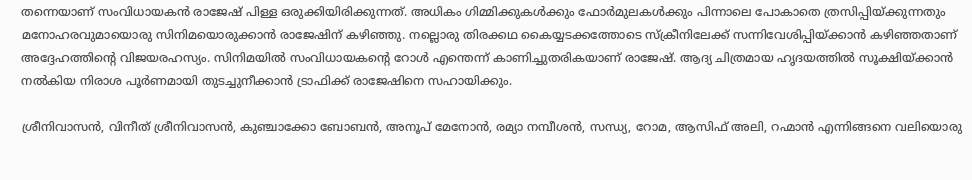തന്നെയാണ് സംവിധായകന്‍ രാജേഷ് പിള്ള ഒരുക്കിയിരിക്കുന്നത്. അധികം ഗിമ്മിക്കുകള്‍ക്കും ഫോര്‍മുലകള്‍ക്കും പിന്നാലെ പോകാതെ ത്രസിപ്പിയ്ക്കുന്നതും മനോഹരവുമായൊരു സിനിമയൊരുക്കാന്‍ രാജേഷിന് കഴിഞ്ഞു. നല്ലൊരു തിരക്കഥ കൈയ്യടക്കത്തോടെ സ്‌ക്രീനിലേക്ക് സന്നിവേശിപ്പിയ്ക്കാന്‍ കഴിഞ്ഞതാണ് അദ്ദേഹത്തിന്റെ വിജയരഹസ്യം. സിനിമയില്‍ സംവിധായകന്റെ റോള്‍ എന്തെന്ന് കാണിച്ചുതരികയാണ് രാജേഷ്. ആദ്യ ചിത്രമായ ഹൃദയത്തില്‍ സൂക്ഷിയ്ക്കാന്‍ നല്‍കിയ നിരാശ പൂര്‍ണമായി തുടച്ചുനീക്കാന്‍ ട്രാഫിക്ക് രാജേഷിനെ സഹായിക്കും.

ശ്രീനിവാസന്‍, വിനീത് ശ്രീനിവാസന്‍, കുഞ്ചാക്കോ ബോബന്‍, അനൂപ് മേനോന്‍, രമ്യാ നമ്പീശന്‍, സന്ധ്യ, റോമ, ആസിഫ് അലി, റഹ്മാന്‍ എന്നിങ്ങനെ വലിയൊരു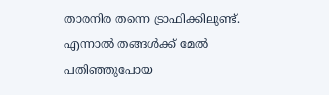താരനിര തന്നെ ട്രാഫിക്കിലുണ്ട്. എന്നാല്‍ തങ്ങള്‍ക്ക് മേല്‍ പതിഞ്ഞുപോയ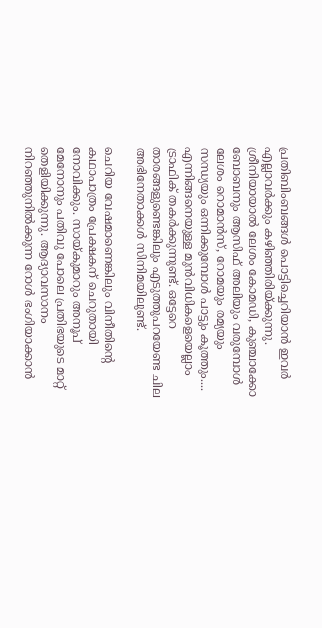പ്രതിബിംബങ്ങള്‍ പൊട്ടിച്ചെറിയാന്‍ ഇവര്‍ എല്ലാവര്‍ക്കും കഴിഞ്ഞിരിയ്ക്കുന്നു. ശ്രീനിയായാല്‍ ലേശം കോമഡി, കുഞ്ചാക്കോ ബോബനും ആസിഫ് അലിയും വരുമ്പോള്‍ ലേശം റൊമാന്‍സ്, റോമയും രമ്യയും സന്ധ്യയും ഒന്നിക്കുമ്പോള്‍ പാട്ടും കൂത്തും.... എന്നിങ്ങനെയുള്ള മുന്‍വിധികളെയെല്ലാം ട്രാഫിക് തകര്‍ക്കുന്നുണ്ട്. ഒട്ടേറെ താരങ്ങളുണ്ടെങ്കിലും എടുത്തുപറയേണ്ട ചില അഭിനേതാക്കള്‍ സിനിമയിലുണ്ട്.

ചെറിയ വേഷമാണെങ്കിലും വിനീതിന്റെ കഥാപാത്രം പ്രേക്ഷകന് ചെറുതായി നോവിക്കും. സായ്കുമാറും അനൂപ് മേനോനും പതിവു പോലെ പ്രതിഭയുടെ മാറ്റ് തെളിയിക്കുന്നു. ആദ്യാവസാനം നിറഞ്ഞുനില്‍ക്കുന്ന റോള്‍ ഭംഗിയാക്കാന്‍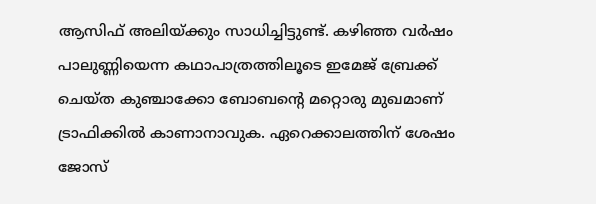ആസിഫ് അലിയ്ക്കും സാധിച്ചിട്ടുണ്ട്. കഴിഞ്ഞ വര്‍ഷം പാലുണ്ണിയെന്ന കഥാപാത്രത്തിലൂടെ ഇമേജ് ബ്രേക്ക് ചെയ്ത കുഞ്ചാക്കോ ബോബന്റെ മറ്റൊരു മുഖമാണ് ട്രാഫിക്കില്‍ കാണാനാവുക. ഏറെക്കാലത്തിന് ശേഷം ജോസ്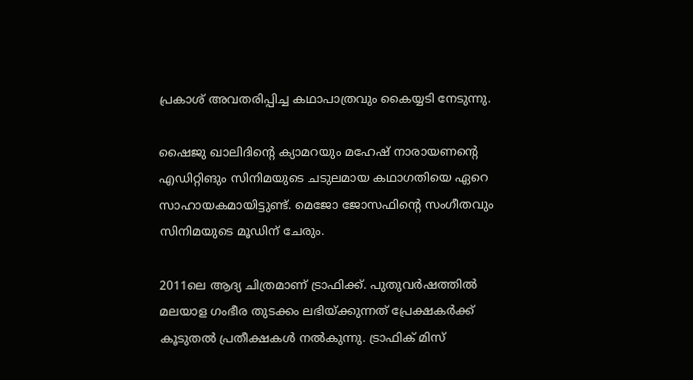പ്രകാശ് അവതരിപ്പിച്ച കഥാപാത്രവും കൈയ്യടി നേടുന്നു.

ഷൈജു ഖാലിദിന്റെ ക്യാമറയും മഹേഷ് നാരായണന്റെ എഡിറ്റിങും സിനിമയുടെ ചടുലമായ കഥാഗതിയെ ഏറെ സാഹായകമായിട്ടുണ്ട്. മെജോ ജോസഫിന്റെ സംഗീതവും സിനിമയുടെ മൂഡിന് ചേരും.

2011ലെ ആദ്യ ചിത്രമാണ് ട്രാഫിക്ക്. പുതുവര്‍ഷത്തില്‍ മലയാള ഗംഭീര തുടക്കം ലഭിയ്ക്കുന്നത് പ്രേക്ഷകര്‍ക്ക് കൂടുതല്‍ പ്രതീക്ഷകള്‍ നല്‍കുന്നു. ട്രാഫിക് മിസ്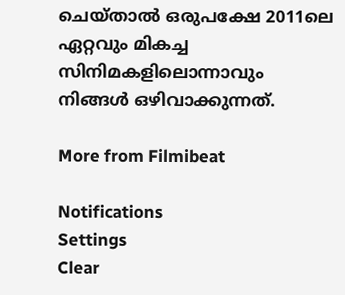ചെയ്താല്‍ ഒരുപക്ഷേ 2011ലെ ഏറ്റവും മികച്ച സിനിമകളിലൊന്നാവും നിങ്ങള്‍ ഒഴിവാക്കുന്നത്.

More from Filmibeat

Notifications
Settings
Clear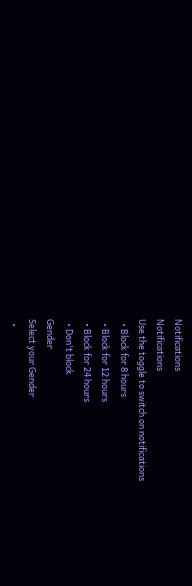Notifications
Notifications
Use the toggle to switch on notifications
  • Block for 8 hours
  • Block for 12 hours
  • Block for 24 hours
  • Don't block
Gender
Select your Gender
  •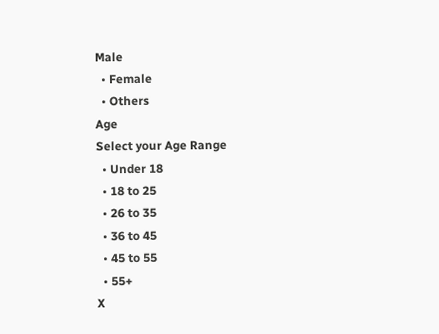Male
  • Female
  • Others
Age
Select your Age Range
  • Under 18
  • 18 to 25
  • 26 to 35
  • 36 to 45
  • 45 to 55
  • 55+
X